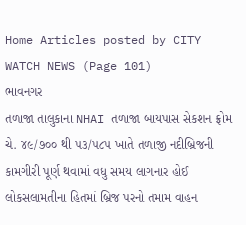Home Articles posted by CITY WATCH NEWS (Page 101)
ભાવનગર
તળાજા તાલુકાના NHAI તળાજા બાયપાસ સેકશન ફ્રોમ ચે. ૪૯/૭૦૦ થી ૫૩/૫૮૫ ખાતે તળાજી નદીબ્રિજની કામગીરી પૂર્ણ થવામાં વધુ સમય લાગનાર હોઈ લોકસલામતીના હિતમાં બ્રિજ પરનો તમામ વાહન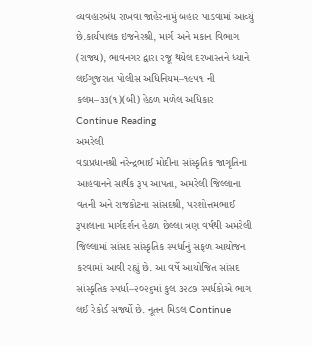વ્યવહારબંધ રાખવા જાહેરનામું બહાર પાડવામાં આવ્યું છે.કાર્યપાલક ઇજનેરશ્રી, માર્ગ અને મકાન વિભાગ (રાજ્ય), ભાવનગર દ્વારા રજૂ થયેલ દરખાસ્તને ધ્યાને લઈગુજરાત પોલીસ અધિનિયમ–૧૯૫૧ ની કલમ–૩૩(૧)(બી) હેઠળ મળેલ અધિકાર Continue Reading
અમરેલી
વડાપ્રધાનશ્રી નરેન્દ્રભાઈ મોદીના સાંસ્કૃતિક જાગૃતિના આહવાનને સાર્થક રૂપ આપતા, અમરેલી જિલ્લાના વતની અને રાજકોટના સાંસદશ્રી, પરશોત્તમભાઈ રૂપાલાના માર્ગદર્શન હેઠળ છેલ્લા ત્રણ વર્ષથી અમરેલી જિલ્લામાં સાંસદ સાંસ્કૃતિક સ્પર્ધાનું સફળ આયોજન કરવામાં આવી રહ્યું છે. આ વર્ષે આયોજિત સાંસદ સાંસ્કૃતિક સ્પર્ધા–૨૦૨૬માં કુલ ૩૨૮૭ સ્પર્ધકોએ ભાગ લઈ રેકોર્ડ સર્જ્યો છે. નૂતન મિડલ Continue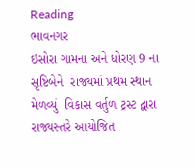Reading
ભાવનગર
ઇસોરા ગામના અને ધોરણ 9 ના સૃષ્ટિબેને  રાજ્યમાં પ્રથમ સ્થાન મેળવ્યું  વિકાસ વર્તુળ ટ્રસ્ટ દ્વારા રાજ્યસ્તરે આયોજિત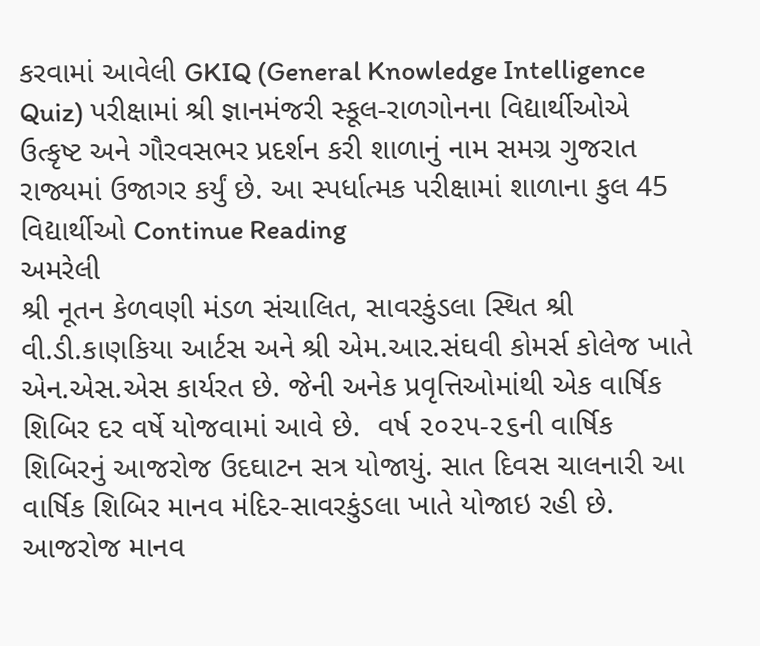કરવામાં આવેલી GKIQ (General Knowledge Intelligence Quiz) પરીક્ષામાં શ્રી જ્ઞાનમંજરી સ્કૂલ-રાળગોનના વિદ્યાર્થીઓએ ઉત્કૃષ્ટ અને ગૌરવસભર પ્રદર્શન કરી શાળાનું નામ સમગ્ર ગુજરાત રાજ્યમાં ઉજાગર કર્યું છે. આ સ્પર્ધાત્મક પરીક્ષામાં શાળાના કુલ 45 વિદ્યાર્થીઓ Continue Reading
અમરેલી
શ્રી નૂતન કેળવણી મંડળ સંચાલિત, સાવરકુંડલા સ્થિત શ્રી વી.ડી.કાણકિયા આર્ટસ અને શ્રી એમ.આર.સંઘવી કોમર્સ કોલેજ ખાતે એન.એસ.એસ કાર્યરત છે. જેની અનેક પ્રવૃત્તિઓમાંથી એક વાર્ષિક શિબિર દર વર્ષે યોજવામાં આવે છે.  વર્ષ ૨૦૨૫-૨૬ની વાર્ષિક શિબિરનું આજરોજ ઉદઘાટન સત્ર યોજાયું. સાત દિવસ ચાલનારી આ વાર્ષિક શિબિર માનવ મંદિર-સાવરકુંડલા ખાતે યોજાઇ રહી છે. આજરોજ માનવ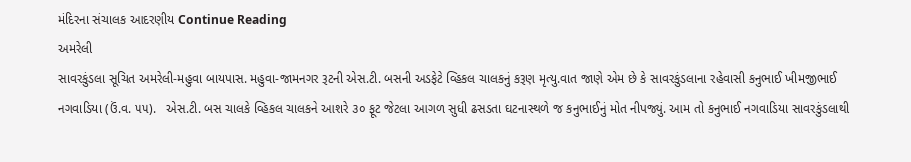મંદિરના સંચાલક આદરણીય Continue Reading
અમરેલી
સાવરકુંડલા સૂચિત અમરેલી-મહુવા બાયપાસ. મહુવા-જામનગર રૂટની એસ.ટી. બસની અડફેટે વ્હિકલ ચાલકનું કરૂણ મૃત્યુ.વાત જાણે એમ છે કે સાવરકુંડલાના રહેવાસી કનુભાઈ ખીમજીભાઈ નગવાડિયા (ઉં.વ. ૫૫).   એસ.ટી. બસ ચાલકે વ્હિકલ ચાલકને આશરે ૩૦ ફૂટ જેટલા આગળ સુધી ઢસડતા ઘટનાસ્થળે જ કનુભાઈનું મોત નીપજ્યું. આમ તો કનુભાઈ નગવાડિયા સાવરકુંડલાથી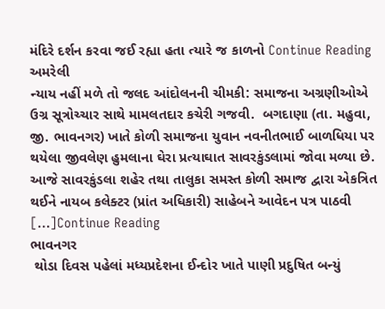મંદિરે દર્શન કરવા જઈ રહ્યા હતા ત્યારે જ કાળનો Continue Reading
અમરેલી
ન્યાય નહીં મળે તો જલદ આંદોલનની ચીમકી: સમાજના અગ્રણીઓએ ઉગ્ર સૂત્રોચ્ચાર સાથે મામલતદાર કચેરી ગજવી.  બગદાણા (તા. મહુવા, જી. ભાવનગર) ખાતે કોળી સમાજના યુવાન નવનીતભાઈ બાળધિયા પર થયેલા જીવલેણ હુમલાના ઘેરા પ્રત્યાઘાત સાવરકુંડલામાં જોવા મળ્યા છે. આજે સાવરકુંડલા શહેર તથા તાલુકા સમસ્ત કોળી સમાજ દ્વારા એકત્રિત થઈને નાયબ કલેક્ટર (પ્રાંત અધિકારી) સાહેબને આવેદન પત્ર પાઠવી […]Continue Reading
ભાવનગર
 થોડા દિવસ પહેલાં મધ્યપ્રદેશના ઈન્દોર ખાતે પાણી પ્રદુષિત બન્યું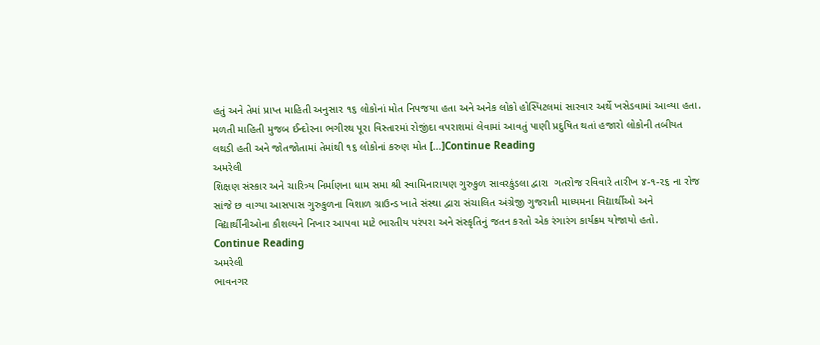હતું અને તેમાં પ્રાપ્ત માહિતી અનુસાર ૧૬ લોકોનાં મોત નિપજયા હતા અને અનેક લોકો હોસ્પિટલમાં સારવાર અર્થે ખસેડવામાં આવ્યા હતા. મળતી માહિતી મુજબ ઈન્દોરના ભગીરથ પૂરા વિસ્તારમાં રોજીંદા વપરાશમાં લેવામાં આવતું પાણી પ્રદુષિત થતાં હજારો લોકોની તબીયત લથડી હતી અને જોતજોતામાં તેમાંથી ૧૬ લોકોનાં કરુણ મોત […]Continue Reading
અમરેલી
શિક્ષણ સંસ્કાર અને ચારિત્ર્ય નિર્માણના ધામ સમા શ્રી સ્વામિનારાયણ ગુરુકુળ સાવરકુંડલા દ્વારા  ગતરોજ રવિવારે તારીખ ૪-૧-૨૬ ના રોજ સાંજે છ વાગ્યા આસપાસ ગુરુકુળના વિશાળ ગ્રાઉન્ડ ખાતે સંસ્થા દ્વારા સંચાલિત અંગ્રેજી ગુજરાતી માધ્યમના વિદ્યાર્થીઓ અને વિદ્યાર્થીનીઓના કૌશલ્યને નિખાર આપવા માટે ભારતીય પરંપરા અને સંસ્કૃતિનું જતન કરતો એક રંગારંગ કાર્યક્રમ યોજાયો હતો.  Continue Reading
અમરેલી
ભાવનગર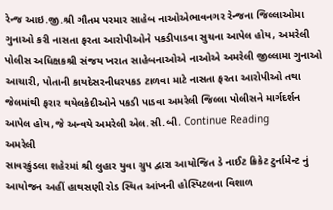રેન્‍જ આઇ.જી.શ્રી ગૌતમ પરમાર સાહેબ નાઓએભાવનગર રેન્‍જના જિલ્લાઓમા ગુનાઓ કરી નાસતા ફરતા આરોપીઓને પકડીપાડવા સુચના આપેલ હોય, અમરેલી પોલીસ અધિક્ષકશ્રી સંજય ખરાત સાહેબનાઓએ નાઓએ અમરેલી જીલ્‍લામા ગુનાઓ આચારી, પોતાની કાયદેસરનીધરપકડ ટાળવા માટે નાસતા ફરતા આરોપીઓ તથા જેલમાંથી ફરાર થયેલકેદીઓને પકડી પાડવા અમરેલી જિલ્‍લા પોલીસને માર્ગદર્શન આપેલ હોય,જે અન્‍વયે અમરેલી એલ.સી.બી. Continue Reading
અમરેલી
સાવરકુંડલા શહેરમાં શ્રી લુહાર યુવા ગ્રુપ દ્વારા આયોજિત ડે નાઈટ ક્રિકેટ ટુર્નામેન્ટ નું આયોજન અહીં હાથસણી રોડ સ્થિત આંખની હોસ્પિટલના વિશાળ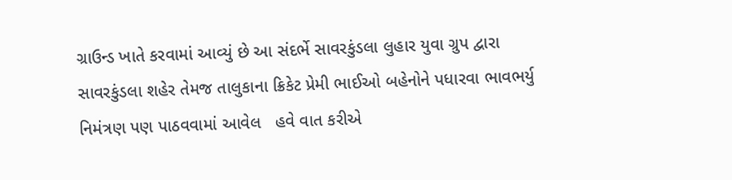ગ્રાઉન્ડ ખાતે કરવામાં આવ્યું છે આ સંદર્ભે સાવરકુંડલા લુહાર યુવા ગ્રુપ દ્વારા સાવરકુંડલા શહેર તેમજ તાલુકાના ક્રિકેટ પ્રેમી ભાઈઓ બહેનોને પધારવા ભાવભર્યુ નિમંત્રણ પણ પાઠવવામાં આવેલ   હવે વાત કરીએ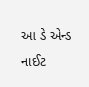આ ડે એન્ડ નાઈટ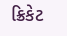ક્રિકેટ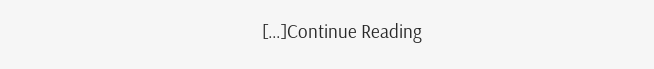[…]Continue Reading